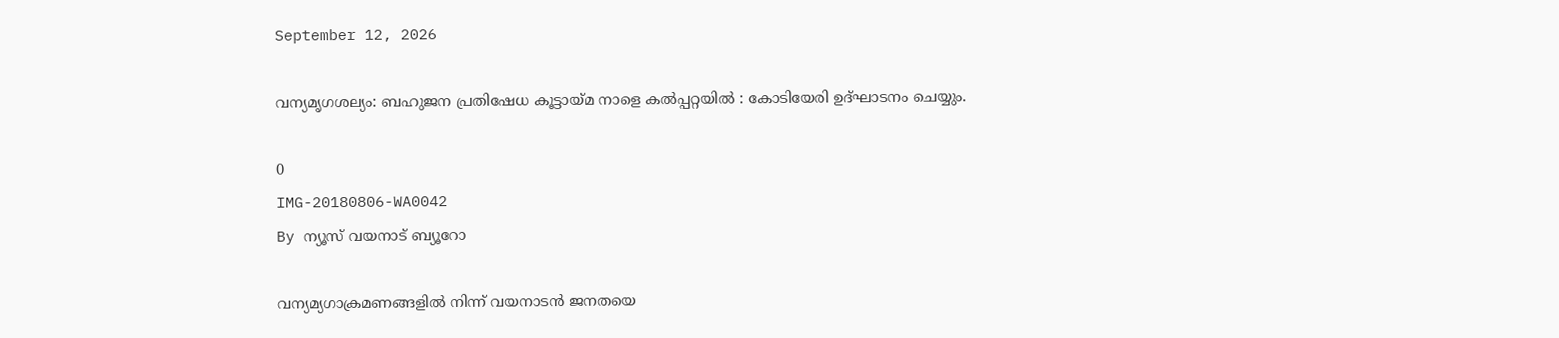September 12, 2026

വന്യമൃഗശല്യം: ബഹുജന പ്രതിഷേധ കൂട്ടായ്മ നാളെ കൽപ്പറ്റയിൽ : കോടിയേരി ഉദ്ഘാടനം ചെയ്യും.

0
IMG-20180806-WA0042
By ന്യൂസ് വയനാട് ബ്യൂറോ

വന്യമ്യഗാക്രമണങ്ങളിൽ നിന്ന് വയനാടൻ ജനതയെ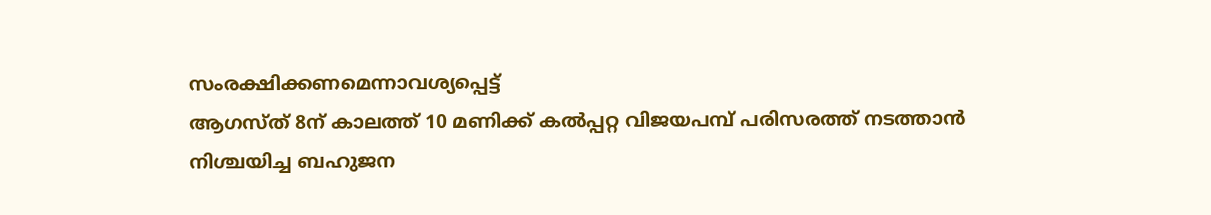സംരക്ഷിക്കണമെന്നാവശ്യപ്പെട്ട്
ആഗസ്ത് 8ന് കാലത്ത് 10 മണിക്ക് കൽപ്പറ്റ വിജയപമ്പ് പരിസരത്ത് നടത്താൻ
നിശ്ചയിച്ച ബഹുജന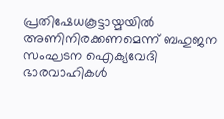പ്രതിഷേധകൂട്ടായ്മയിൽ അണിനിരക്കണമെന്ന് ബഹുജന
സംഘടന ഐക്യവേദി ഭാരവാഹികൾ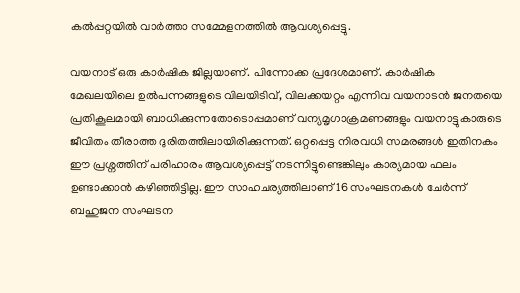കൽപ്പറ്റയിൽ വാർത്താ സമ്മേളനത്തിൽ ആവശ്യപ്പെട്ടു.

വയനാട് ഒരു കാർഷിക ജില്ലയാണ്. പിന്നോക്ക പ്രദേശമാണ്. കാർഷിക
മേഖലയിലെ ഉൽപന്നങ്ങളുടെ വിലയിടിവ്, വിലക്കയറ്റം എന്നിവ വയനാടൻ ജനതയെ
പ്രതികൂലമായി ബാധിക്കുന്നതോടൊപ്പമാണ് വന്യമൃഗാക്രമണങ്ങളും വയനാട്ടുകാരുടെ
ജീവിതം തീരാത്ത ദുരിതത്തിലായിരിക്കുന്നത്. ഒറ്റപ്പെട്ട നിരവധി സമരങ്ങൾ ഇതിനകം
ഈ പ്രശ്നത്തിന് പരിഹാരം ആവശ്യപ്പെട്ട് നടന്നിട്ടുണ്ടെങ്കിലും കാര്യമായ ഫലം
ഉണ്ടാക്കാൻ കഴിഞ്ഞിട്ടില്ല. ഈ സാഹചര്യത്തിലാണ് 16 സംഘടനകൾ ചേർന്ന്
ബഹുജന സംഘടന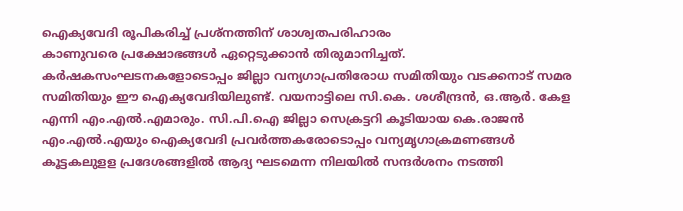ഐക്യവേദി രൂപികരിച്ച് പ്രശ്നത്തിന് ശാശ്വതപരിഹാരം
കാണുവരെ പ്രക്ഷോഭങ്ങൾ ഏറ്റെടുക്കാൻ തിരുമാനിച്ചത്.
കർഷകസംഘടനകളോടൊപ്പം ജില്ലാ വന്യഗാപ്രതിരോധ സമിതിയും വടക്കനാട് സമര
സമിതിയും ഈ ഐക്യവേദിയിലുണ്ട്. വയനാട്ടിലെ സി.കെ. ശശീന്ദ്രൻ, ഒ.ആർ. കേള
എന്നി എം.എൽ.എമാരും. സി.പി.ഐ ജില്ലാ സെക്രട്ടറി കൂടിയായ കെ.രാജൻ
എം.എൽ.എയും ഐക്യവേദി പ്രവർത്തകരോടൊപ്പം വന്യമൃഗാക്രമണങ്ങൾ
കൂട്ടകലുളള പ്രദേശങ്ങളിൽ ആദ്യ ഘടമെന്ന നിലയിൽ സന്ദർശനം നടത്തി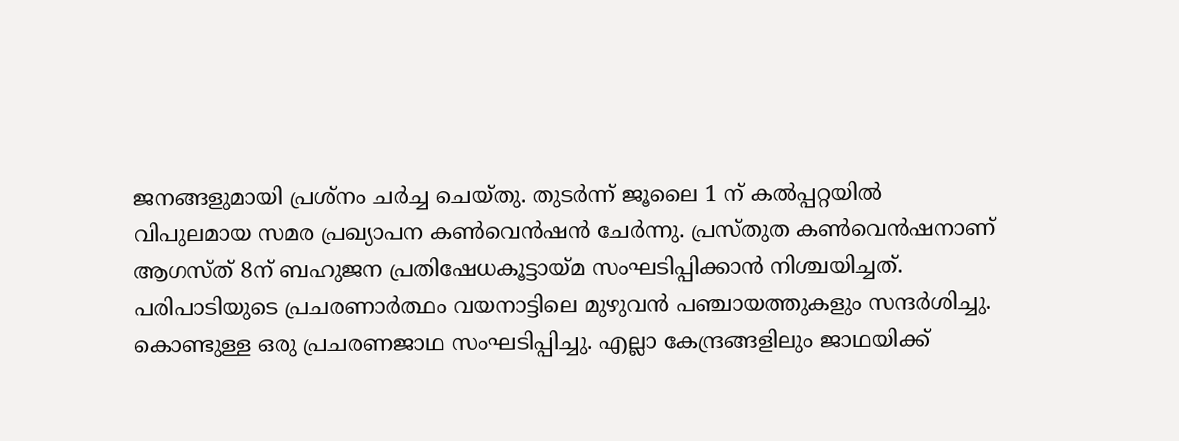ജനങ്ങളുമായി പ്രശ്നം ചർച്ച ചെയ്തു. തുടർന്ന് ജൂലൈ 1 ന് കൽപ്പറ്റയിൽ
വിപുലമായ സമര പ്രഖ്യാപന കൺവെൻഷൻ ചേർന്നു. പ്രസ്തുത കൺവെൻഷനാണ്
ആഗസ്ത് 8ന് ബഹുജന പ്രതിഷേധകൂട്ടായ്മ സംഘടിപ്പിക്കാൻ നിശ്ചയിച്ചത്.
പരിപാടിയുടെ പ്രചരണാർത്ഥം വയനാട്ടിലെ മുഴുവൻ പഞ്ചായത്തുകളും സന്ദർശിച്ചു.
കൊണ്ടുള്ള ഒരു പ്രചരണജാഥ സംഘടിപ്പിച്ചു. എല്ലാ കേന്ദ്രങ്ങളിലും ജാഥയിക്ക്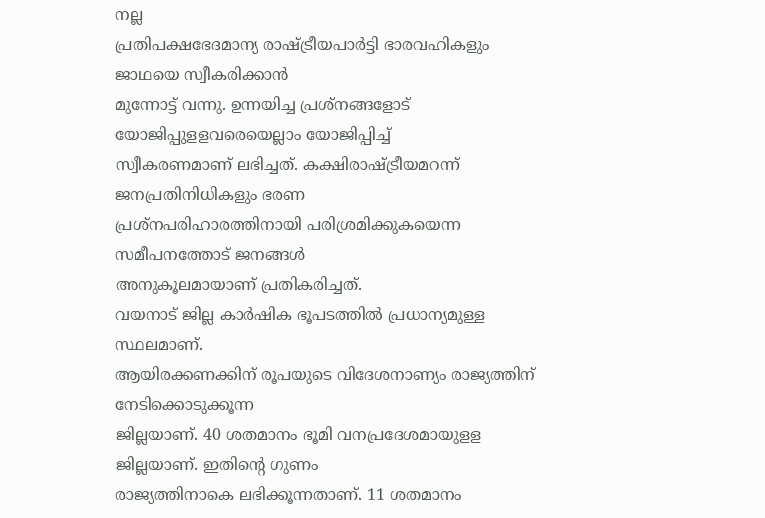നല്ല
പ്രതിപക്ഷഭേദമാന്യ രാഷ്ട്രീയപാർട്ടി ഭാരവഹികളും ജാഥയെ സ്വീകരിക്കാൻ
മുന്നോട്ട് വന്നു. ഉന്നയിച്ച പ്രശ്നങ്ങളോട് യോജിപ്പുളളവരെയെല്ലാം യോജിപ്പിച്ച്
സ്വീകരണമാണ് ലഭിച്ചത്. കക്ഷിരാഷ്ട്രീയമറന്ന് ജനപ്രതിനിധികളും ഭരണ
പ്രശ്നപരിഹാരത്തിനായി പരിശ്രമിക്കുകയെന്ന സമീപനത്തോട് ജനങ്ങൾ
അനുകൂലമായാണ് പ്രതികരിച്ചത്.
വയനാട് ജില്ല കാർഷിക ഭൂപടത്തിൽ പ്രധാന്യമുള്ള സ്ഥലമാണ്.
ആയിരക്കണക്കിന് രൂപയുടെ വിദേശനാണ്യം രാജ്യത്തിന് നേടിക്കൊടുക്കൂന്ന
ജില്ലയാണ്. 40 ശതമാനം ഭൂമി വനപ്രദേശമായുളള ജില്ലയാണ്. ഇതിന്റെ ഗുണം
രാജ്യത്തിനാകെ ലഭിക്കൂന്നതാണ്. 11 ശതമാനം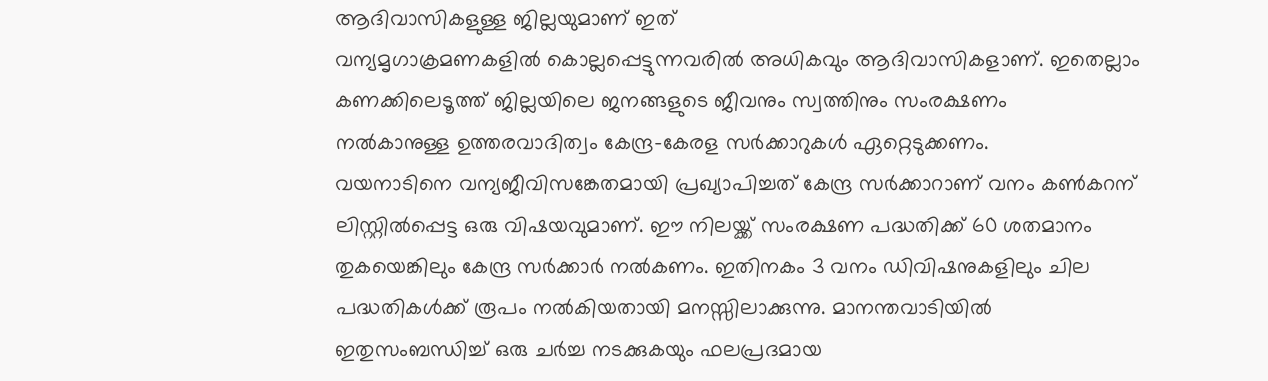ആദിവാസികളുള്ള ജില്ലയുമാണ് ഇത്
വന്യമൃഗാക്രമണകളിൽ കൊല്ലപ്പെട്ടുന്നവരിൽ അധികവും ആദിവാസികളാണ്. ഇതെല്ലാം
കണക്കിലെടൂത്ത് ജില്ലയിലെ ജനങ്ങളുടെ ജീവനും സ്വത്തിനും സംരക്ഷണം
നൽകാനുള്ള ഉത്തരവാദിത്വം കേന്ദ്ര-കേരള സർക്കാറുകൾ ഏറ്റെടുക്കണം.
വയനാടിനെ വന്യജീവിസങ്കേതമായി പ്രഖ്യാപിച്ചത് കേന്ദ്ര സർക്കാറാണ് വനം കൺകറന്
ലിസ്റ്റിൽപ്പെട്ട ഒരു വിഷയവുമാണ്. ഈ നിലയ്ക്ക് സംരക്ഷണ പദ്ധതിക്ക് 60 ശതമാനം
തുകയെങ്കിലും കേന്ദ്ര സർക്കാർ നൽകണം. ഇതിനകം 3 വനം ഡിവിഷനുകളിലും ചില
പദ്ധതികൾക്ക് രൂപം നൽകിയതായി മനസ്സിലാക്കുന്നു. മാനന്തവാടിയിൽ
ഇതുസംബന്ധിച്ച് ഒരു ചർച്ച നടക്കുകയും ഫലപ്രദമായ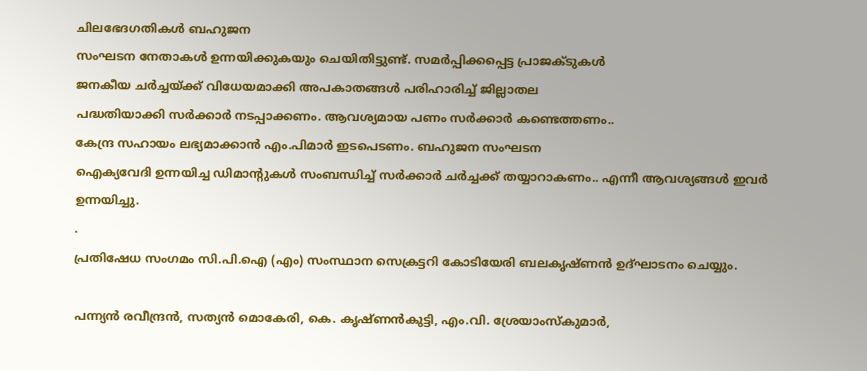ചിലഭേദഗതികൾ ബഹുജന
സംഘടന നേതാകൾ ഉന്നയിക്കുകയും ചെയിതിട്ടുണ്ട്. സമർപ്പിക്കപ്പെട്ട പ്രാജക്ടുകൾ
ജനകീയ ചർച്ചയ്ക്ക് വിധേയമാക്കി അപകാതങ്ങൾ പരിഹാരിച്ച് ജില്ലാതല
പദ്ധതിയാക്കി സർക്കാർ നടപ്പാക്കണം. ആവശ്യമായ പണം സർക്കാർ കണ്ടെത്തണം..
കേന്ദ്ര സഹായം ലഭ്യമാക്കാൻ എം.പിമാർ ഇടപെടണം. ബഹുജന സംഘടന
ഐക്യവേദി ഉന്നയിച്ച ഡിമാന്റുകൾ സംബന്ധിച്ച് സർക്കാർ ചർച്ചക്ക് തയ്യാറാകണം.. എന്നീ ആവശ്യങ്ങൾ ഇവർ ഉന്നയിച്ചു.
.
പ്രതിഷേധ സംഗമം സി.പി.ഐ (എം) സംസ്ഥാന സെക്രട്ടറി കോടിയേരി ബലകൃഷ്ണൻ ഉദ്ഘാടനം ചെയ്യും.

പന്ന്യൻ രവീന്ദ്രൻ, സത്യൻ മൊകേരി, കെ. കൃഷ്ണൻകുട്ടി, എം.വി. ശ്രേയാംസ്കുമാർ,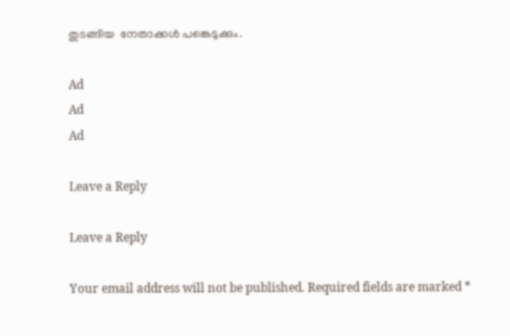തുടങ്ങിയ  നേതാക്കൾ പങ്കെടുക്കും.

Ad
Ad
Ad

Leave a Reply

Leave a Reply

Your email address will not be published. Required fields are marked *